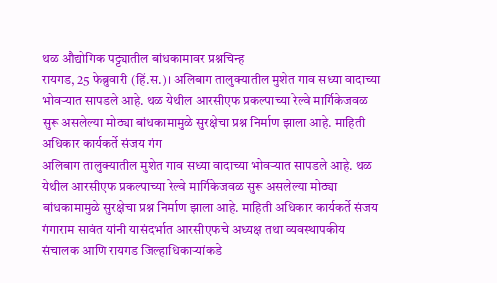थळ औद्योगिक पट्ट्यातील बांधकामावर प्रश्नचिन्ह
रायगड, 25 फेब्रुवारी (हिं.स.)। अलिबाग तालुक्यातील मुशेत गाव सध्या वादाच्या भोवऱ्यात सापडले आहे. थळ येथील आरसीएफ प्रकल्पाच्या रेल्वे मार्गिकेजवळ सुरू असलेल्या मोठ्या बांधकामामुळे सुरक्षेचा प्रश्न निर्माण झाला आहे. माहिती अधिकार कार्यकर्ते संजय गंग
अलिबाग तालुक्यातील मुशेत गाव सध्या वादाच्या भोवऱ्यात सापडले आहे. थळ येथील आरसीएफ प्रकल्पाच्या रेल्वे मार्गिकेजवळ सुरू असलेल्या मोठ्या बांधकामामुळे सुरक्षेचा प्रश्न निर्माण झाला आहे. माहिती अधिकार कार्यकर्ते संजय गंगाराम सावंत यांनी यासंदर्भात आरसीएफचे अध्यक्ष तथा व्यवस्थापकीय संचालक आणि रायगड जिल्हाधिकाऱ्यांकडे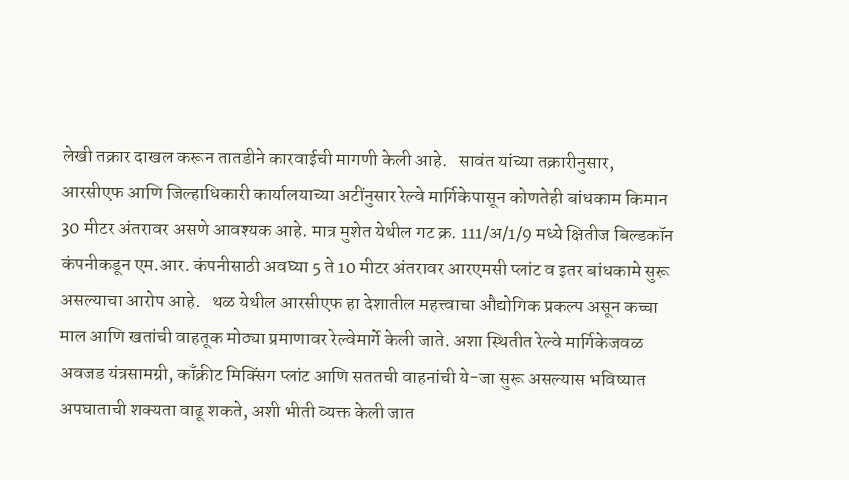लेखी तक्रार दाखल करून तातडीने कारवाईची मागणी केली आहे.   सावंत यांच्या तक्रारीनुसार, आरसीएफ आणि जिल्हाधिकारी कार्यालयाच्या अटींनुसार रेल्वे मार्गिकेपासून कोणतेही बांधकाम किमान 30 मीटर अंतरावर असणे आवश्यक आहे. मात्र मुशेत येथील गट क्र. 111/अ/1/9 मध्ये क्षितीज बिल्डकॉन कंपनीकडून एम.आर. कंपनीसाठी अवघ्या 5 ते 10 मीटर अंतरावर आरएमसी प्लांट व इतर बांधकामे सुरू असल्याचा आरोप आहे.   थळ येथील आरसीएफ हा देशातील महत्त्वाचा औद्योगिक प्रकल्प असून कच्चा माल आणि खतांची वाहतूक मोठ्या प्रमाणावर रेल्वेमार्गे केली जाते. अशा स्थितीत रेल्वे मार्गिकेजवळ अवजड यंत्रसामग्री, काँक्रीट मिक्सिंग प्लांट आणि सततची वाहनांची ये-जा सुरू असल्यास भविष्यात अपघाताची शक्यता वाढू शकते, अशी भीती व्यक्त केली जात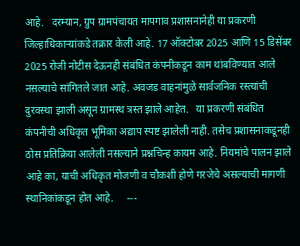आहे.   दरम्यान, ग्रुप ग्रामपंचायत मापगाव प्रशासनानेही या प्रकरणी जिल्हाधिकाऱ्यांकडे तक्रार केली आहे. 17 ऑक्टोबर 2025 आणि 15 डिसेंबर 2025 रोजी नोटीस देऊनही संबंधित कंपनीकडून काम थांबविण्यात आले नसल्याचे सांगितले जात आहे. अवजड वाहनांमुळे सार्वजनिक रस्त्यांची दुरवस्था झाली असून ग्रामस्थ त्रस्त झाले आहेत.   या प्रकरणी संबंधित कंपनीची अधिकृत भूमिका अद्याप स्पष्ट झालेली नाही. तसेच प्रशासनाकडूनही ठोस प्रतिक्रिया आलेली नसल्याने प्रश्नचिन्ह कायम आहे. नियमांचे पालन झाले आहे का, याची अधिकृत मोजणी व चौकशी होणे गरजेचे असल्याची मागणी स्थानिकांकडून होत आहे.     ---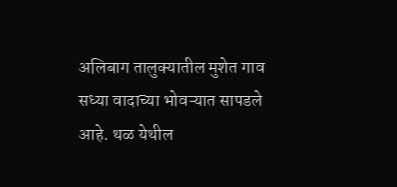अलिबाग तालुक्यातील मुशेत गाव सध्या वादाच्या भोवऱ्यात सापडले आहे. थळ येथील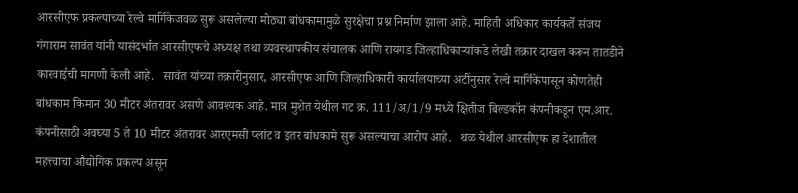आरसीएफ प्रकल्पाच्या रेल्वे मार्गिकेजवळ सुरू असलेल्या मोठ्या बांधकामामुळे सुरक्षेचा प्रश्न निर्माण झाला आहे. माहिती अधिकार कार्यकर्ते संजय गंगाराम सावंत यांनी यासंदर्भात आरसीएफचे अध्यक्ष तथा व्यवस्थापकीय संचालक आणि रायगड जिल्हाधिकाऱ्यांकडे लेखी तक्रार दाखल करून तातडीने कारवाईची मागणी केली आहे.   सावंत यांच्या तक्रारीनुसार, आरसीएफ आणि जिल्हाधिकारी कार्यालयाच्या अटींनुसार रेल्वे मार्गिकेपासून कोणतेही बांधकाम किमान 30 मीटर अंतरावर असणे आवश्यक आहे. मात्र मुशेत येथील गट क्र. 111/अ/1/9 मध्ये क्षितीज बिल्डकॉन कंपनीकडून एम.आर. कंपनीसाठी अवघ्या 5 ते 10 मीटर अंतरावर आरएमसी प्लांट व इतर बांधकामे सुरू असल्याचा आरोप आहे.   थळ येथील आरसीएफ हा देशातील महत्त्वाचा औद्योगिक प्रकल्प असून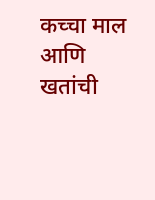कच्चा माल आणि खतांची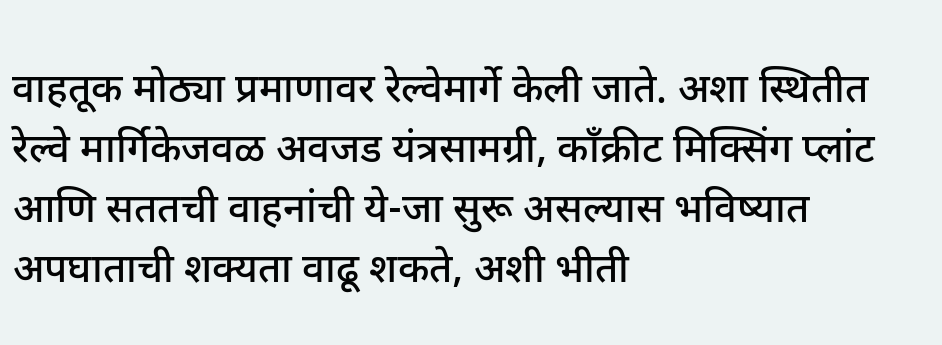वाहतूक मोठ्या प्रमाणावर रेल्वेमार्गे केली जाते. अशा स्थितीत रेल्वे मार्गिकेजवळ अवजड यंत्रसामग्री, काँक्रीट मिक्सिंग प्लांट आणि सततची वाहनांची ये-जा सुरू असल्यास भविष्यात अपघाताची शक्यता वाढू शकते, अशी भीती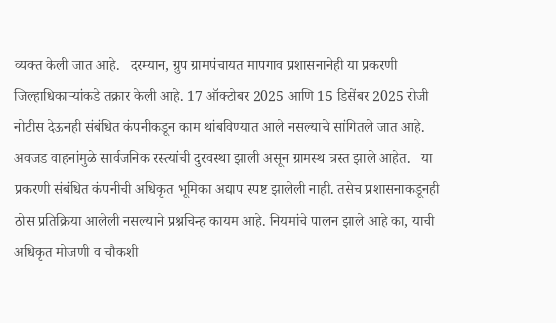व्यक्त केली जात आहे.   दरम्यान, ग्रुप ग्रामपंचायत मापगाव प्रशासनानेही या प्रकरणी जिल्हाधिकाऱ्यांकडे तक्रार केली आहे. 17 ऑक्टोबर 2025 आणि 15 डिसेंबर 2025 रोजी नोटीस देऊनही संबंधित कंपनीकडून काम थांबविण्यात आले नसल्याचे सांगितले जात आहे. अवजड वाहनांमुळे सार्वजनिक रस्त्यांची दुरवस्था झाली असून ग्रामस्थ त्रस्त झाले आहेत.   या प्रकरणी संबंधित कंपनीची अधिकृत भूमिका अद्याप स्पष्ट झालेली नाही. तसेच प्रशासनाकडूनही ठोस प्रतिक्रिया आलेली नसल्याने प्रश्नचिन्ह कायम आहे. नियमांचे पालन झाले आहे का, याची अधिकृत मोजणी व चौकशी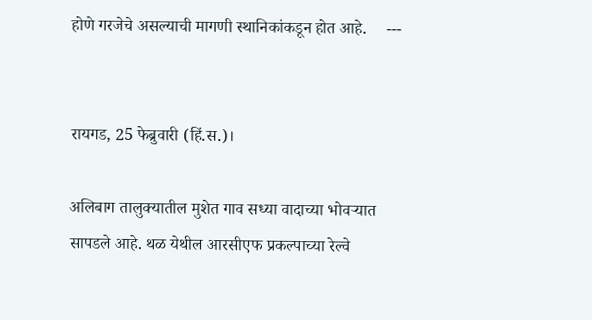होणे गरजेचे असल्याची मागणी स्थानिकांकडून होत आहे.     ---


रायगड, 25 फेब्रुवारी (हिं.स.)।

अलिबाग तालुक्यातील मुशेत गाव सध्या वादाच्या भोवऱ्यात सापडले आहे. थळ येथील आरसीएफ प्रकल्पाच्या रेल्वे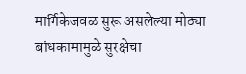मार्गिकेजवळ सुरू असलेल्या मोठ्या बांधकामामुळे सुरक्षेचा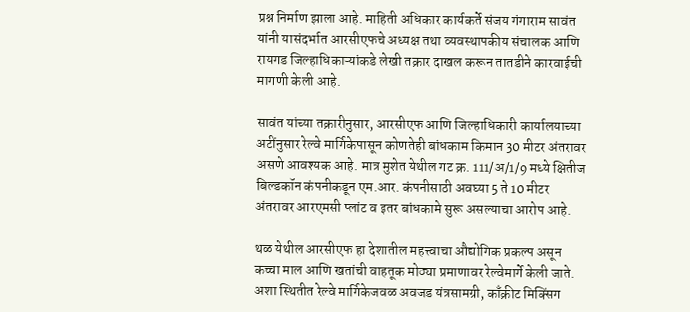प्रश्न निर्माण झाला आहे. माहिती अधिकार कार्यकर्ते संजय गंगाराम सावंत यांनी यासंदर्भात आरसीएफचे अध्यक्ष तथा व्यवस्थापकीय संचालक आणि रायगड जिल्हाधिकाऱ्यांकडे लेखी तक्रार दाखल करून तातडीने कारवाईची मागणी केली आहे.

सावंत यांच्या तक्रारीनुसार, आरसीएफ आणि जिल्हाधिकारी कार्यालयाच्या अटींनुसार रेल्वे मार्गिकेपासून कोणतेही बांधकाम किमान 30 मीटर अंतरावर असणे आवश्यक आहे. मात्र मुशेत येथील गट क्र. 111/अ/1/9 मध्ये क्षितीज बिल्डकॉन कंपनीकडून एम.आर. कंपनीसाठी अवघ्या 5 ते 10 मीटर अंतरावर आरएमसी प्लांट व इतर बांधकामे सुरू असल्याचा आरोप आहे.

थळ येथील आरसीएफ हा देशातील महत्त्वाचा औद्योगिक प्रकल्प असून कच्चा माल आणि खतांची वाहतूक मोठ्या प्रमाणावर रेल्वेमार्गे केली जाते. अशा स्थितीत रेल्वे मार्गिकेजवळ अवजड यंत्रसामग्री, काँक्रीट मिक्सिंग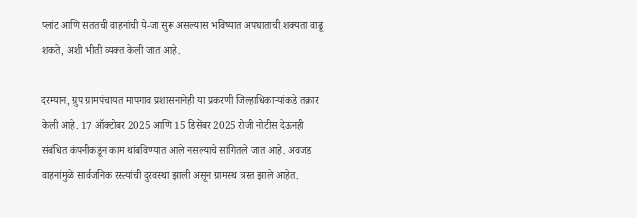प्लांट आणि सततची वाहनांची ये-जा सुरू असल्यास भविष्यात अपघाताची शक्यता वाढू शकते, अशी भीती व्यक्त केली जात आहे.

दरम्यान, ग्रुप ग्रामपंचायत मापगाव प्रशासनानेही या प्रकरणी जिल्हाधिकाऱ्यांकडे तक्रार केली आहे. 17 ऑक्टोबर 2025 आणि 15 डिसेंबर 2025 रोजी नोटीस देऊनही संबंधित कंपनीकडून काम थांबविण्यात आले नसल्याचे सांगितले जात आहे. अवजड वाहनांमुळे सार्वजनिक रस्त्यांची दुरवस्था झाली असून ग्रामस्थ त्रस्त झाले आहेत.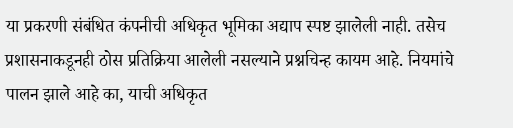या प्रकरणी संबंधित कंपनीची अधिकृत भूमिका अद्याप स्पष्ट झालेली नाही. तसेच प्रशासनाकडूनही ठोस प्रतिक्रिया आलेली नसल्याने प्रश्नचिन्ह कायम आहे. नियमांचे पालन झाले आहे का, याची अधिकृत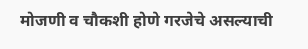मोजणी व चौकशी होणे गरजेचे असल्याची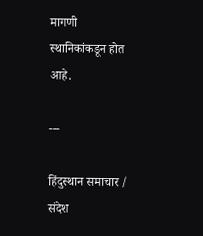मागणी स्थानिकांकडून होत आहे.

---

हिंदुस्थान समाचार / संदेश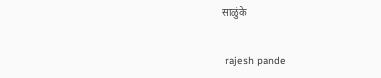साळुंके


 rajesh pande